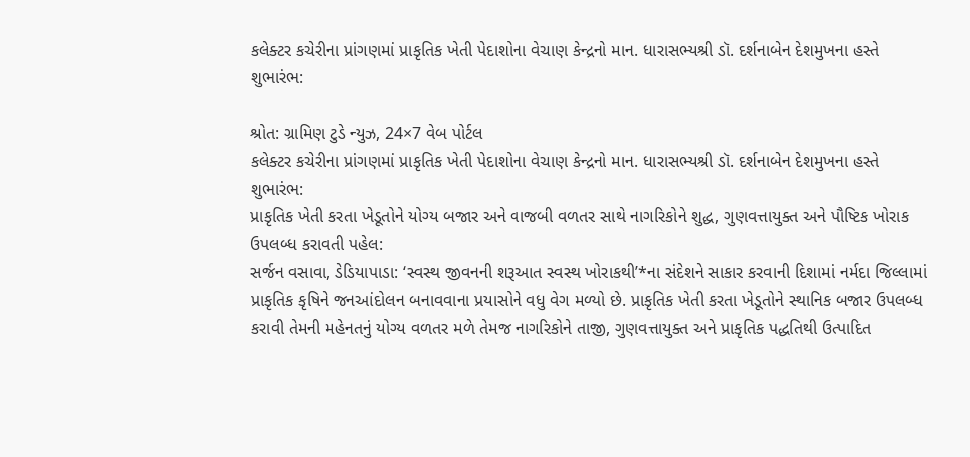કલેક્ટર કચેરીના પ્રાંગણમાં પ્રાકૃતિક ખેતી પેદાશોના વેચાણ કેન્દ્રનો માન. ધારાસભ્યશ્રી ડૉ. દર્શનાબેન દેશમુખના હસ્તે શુભારંભ:

શ્રોત: ગ્રામિણ ટુડે ન્યુઝ, 24×7 વેબ પોર્ટલ
કલેક્ટર કચેરીના પ્રાંગણમાં પ્રાકૃતિક ખેતી પેદાશોના વેચાણ કેન્દ્રનો માન. ધારાસભ્યશ્રી ડૉ. દર્શનાબેન દેશમુખના હસ્તે શુભારંભ:
પ્રાકૃતિક ખેતી કરતા ખેડૂતોને યોગ્ય બજાર અને વાજબી વળતર સાથે નાગરિકોને શુદ્ધ, ગુણવત્તાયુક્ત અને પૌષ્ટિક ખોરાક ઉપલબ્ધ કરાવતી પહેલ:
સર્જન વસાવા, ડેડિયાપાડા: ‘સ્વસ્થ જીવનની શરૂઆત સ્વસ્થ ખોરાકથી’*ના સંદેશને સાકાર કરવાની દિશામાં નર્મદા જિલ્લામાં પ્રાકૃતિક કૃષિને જનઆંદોલન બનાવવાના પ્રયાસોને વધુ વેગ મળ્યો છે. પ્રાકૃતિક ખેતી કરતા ખેડૂતોને સ્થાનિક બજાર ઉપલબ્ધ કરાવી તેમની મહેનતનું યોગ્ય વળતર મળે તેમજ નાગરિકોને તાજી, ગુણવત્તાયુક્ત અને પ્રાકૃતિક પદ્ધતિથી ઉત્પાદિત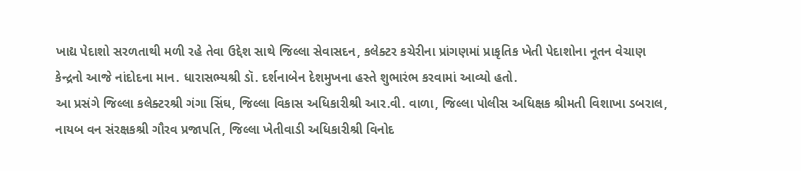ખાદ્ય પેદાશો સરળતાથી મળી રહે તેવા ઉદ્દેશ સાથે જિલ્લા સેવાસદન, કલેક્ટર કચેરીના પ્રાંગણમાં પ્રાકૃતિક ખેતી પેદાશોના નૂતન વેચાણ કેન્દ્રનો આજે નાંદોદના માન. ધારાસભ્યશ્રી ડૉ. દર્શનાબેન દેશમુખના હસ્તે શુભારંભ કરવામાં આવ્યો હતો.
આ પ્રસંગે જિલ્લા કલેક્ટરશ્રી ગંગા સિંઘ, જિલ્લા વિકાસ અધિકારીશ્રી આર.વી. વાળા, જિલ્લા પોલીસ અધિક્ષક શ્રીમતી વિશાખા ડબરાલ, નાયબ વન સંરક્ષકશ્રી ગૌરવ પ્રજાપતિ, જિલ્લા ખેતીવાડી અધિકારીશ્રી વિનોદ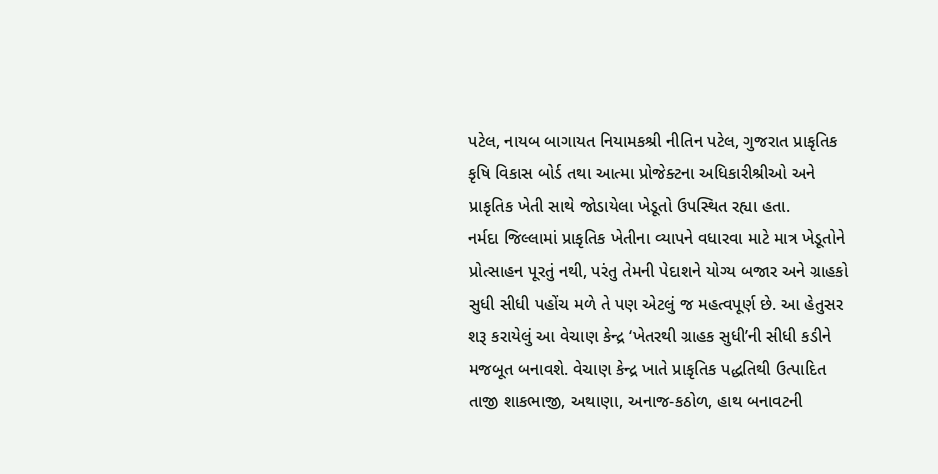પટેલ, નાયબ બાગાયત નિયામકશ્રી નીતિન પટેલ, ગુજરાત પ્રાકૃતિક કૃષિ વિકાસ બોર્ડ તથા આત્મા પ્રોજેક્ટના અધિકારીશ્રીઓ અને પ્રાકૃતિક ખેતી સાથે જોડાયેલા ખેડૂતો ઉપસ્થિત રહ્યા હતા.
નર્મદા જિલ્લામાં પ્રાકૃતિક ખેતીના વ્યાપને વધારવા માટે માત્ર ખેડૂતોને પ્રોત્સાહન પૂરતું નથી, પરંતુ તેમની પેદાશને યોગ્ય બજાર અને ગ્રાહકો સુધી સીધી પહોંચ મળે તે પણ એટલું જ મહત્વપૂર્ણ છે. આ હેતુસર શરૂ કરાયેલું આ વેચાણ કેન્દ્ર ‘ખેતરથી ગ્રાહક સુધી’ની સીધી કડીને મજબૂત બનાવશે. વેચાણ કેન્દ્ર ખાતે પ્રાકૃતિક પદ્ધતિથી ઉત્પાદિત તાજી શાકભાજી, અથાણા, અનાજ-કઠોળ, હાથ બનાવટની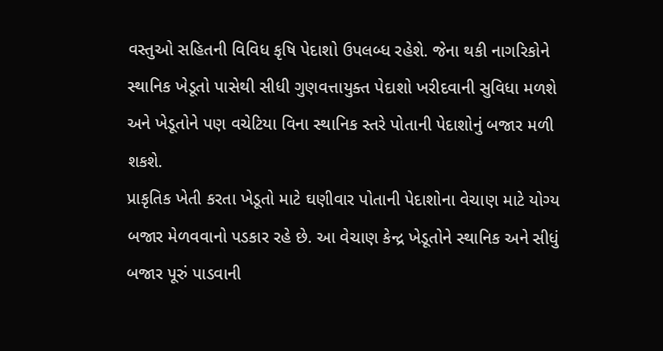વસ્તુઓ સહિતની વિવિધ કૃષિ પેદાશો ઉપલબ્ધ રહેશે. જેના થકી નાગરિકોને સ્થાનિક ખેડૂતો પાસેથી સીધી ગુણવત્તાયુક્ત પેદાશો ખરીદવાની સુવિધા મળશે અને ખેડૂતોને પણ વચેટિયા વિના સ્થાનિક સ્તરે પોતાની પેદાશોનું બજાર મળી શકશે.
પ્રાકૃતિક ખેતી કરતા ખેડૂતો માટે ઘણીવાર પોતાની પેદાશોના વેચાણ માટે યોગ્ય બજાર મેળવવાનો પડકાર રહે છે. આ વેચાણ કેન્દ્ર ખેડૂતોને સ્થાનિક અને સીધું બજાર પૂરું પાડવાની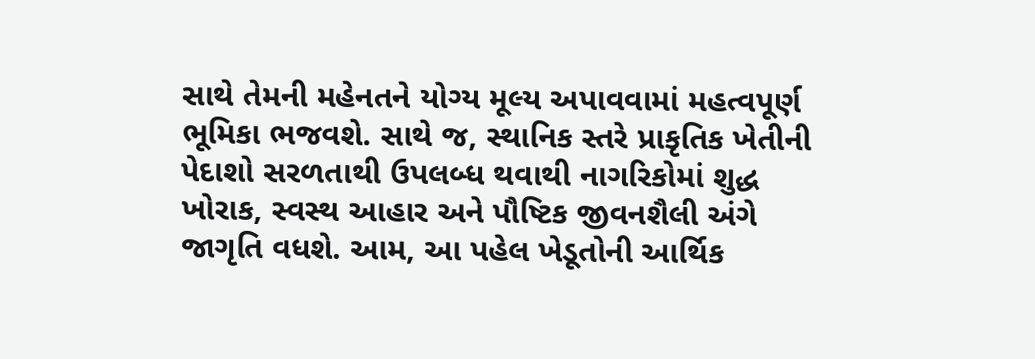સાથે તેમની મહેનતને યોગ્ય મૂલ્ય અપાવવામાં મહત્વપૂર્ણ ભૂમિકા ભજવશે. સાથે જ, સ્થાનિક સ્તરે પ્રાકૃતિક ખેતીની પેદાશો સરળતાથી ઉપલબ્ધ થવાથી નાગરિકોમાં શુદ્ધ ખોરાક, સ્વસ્થ આહાર અને પૌષ્ટિક જીવનશૈલી અંગે જાગૃતિ વધશે. આમ, આ પહેલ ખેડૂતોની આર્થિક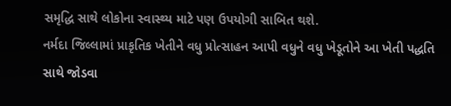સમૃદ્ધિ સાથે લોકોના સ્વાસ્થ્ય માટે પણ ઉપયોગી સાબિત થશે.
નર્મદા જિલ્લામાં પ્રાકૃતિક ખેતીને વધુ પ્રોત્સાહન આપી વધુને વધુ ખેડૂતોને આ ખેતી પદ્ધતિ સાથે જોડવા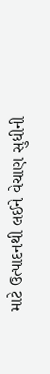માટે ઉત્પાદનથી લઈને વેચાણ સુધીની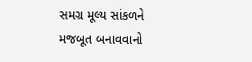સમગ્ર મૂલ્ય સાંકળને મજબૂત બનાવવાનો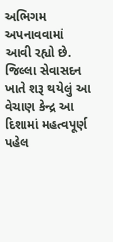અભિગમ અપનાવવામાં આવી રહ્યો છે. જિલ્લા સેવાસદન ખાતે શરૂ થયેલું આ વેચાણ કેન્દ્ર આ દિશામાં મહત્વપૂર્ણ પહેલ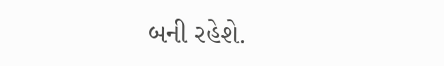બની રહેશે.